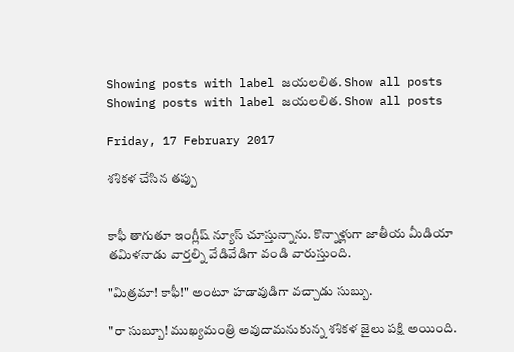Showing posts with label జయలలిత. Show all posts
Showing posts with label జయలలిత. Show all posts

Friday, 17 February 2017

శశికళ చేసిన తప్పు


కాఫీ తాగుతూ ఇంగ్లీష్ న్యూస్ చూస్తున్నాను. కొన్నాళ్లుగా జాతీయ మీడియా తమిళనాడు వార్తల్ని వేడివేడిగా వండి వారుస్తుంది.

"మిత్రమా! కాఫీ!" అంటూ హడావుడిగా వచ్చాడు సుబ్బు.

"రా సుబ్బూ! ముఖ్యమంత్రి అవుదామనుకున్న శశికళ జైలు పక్షి అయింది.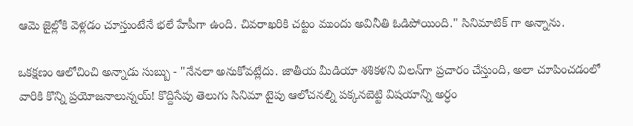ఆమె జైల్లోకి వెళ్లడం చూస్తుంటేనే భలే హేపీగా ఉంది. చివరాఖరికి చట్టం ముందు అవినీతి ఓడిపోయింది." సినిమాటిక్ గా అన్నాను.

ఒకక్షణం ఆలోచించి అన్నాడు సుబ్బు - "నేనలా అనుకోవట్లేదు. జాతీయ మీడియా శశికళని విలన్‌గా ప్రచారం చేస్తుంది, అలా చూపించడంలో వారికి కొన్ని ప్రయోజనాలున్నయ్! కొద్దిసేపు తెలుగు సినిమా టైపు ఆలోచనల్ని పక్కనబెట్టి విషయాన్ని అర్ధం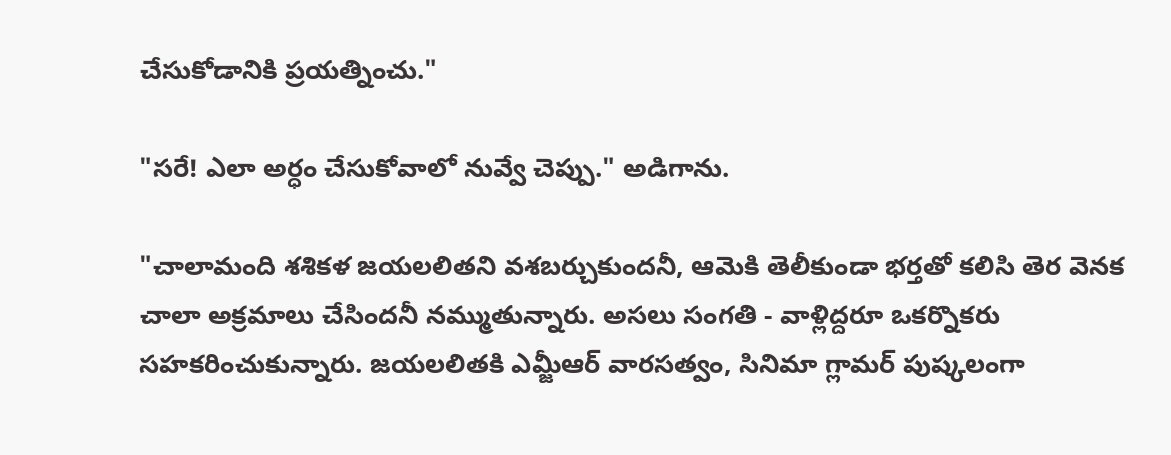చేసుకోడానికి ప్రయత్నించు."

"సరే! ఎలా అర్ధం చేసుకోవాలో నువ్వే చెప్పు." అడిగాను.

"చాలామంది శశికళ జయలలితని వశబర్చుకుందనీ, ఆమెకి తెలీకుండా భర్తతో కలిసి తెర వెనక చాలా అక్రమాలు చేసిందనీ నమ్ముతున్నారు. అసలు సంగతి - వాళ్లిద్దరూ ఒకర్నొకరు సహకరించుకున్నారు. జయలలితకి ఎమ్జీఆర్ వారసత్వం, సినిమా గ్లామర్ పుష్కలంగా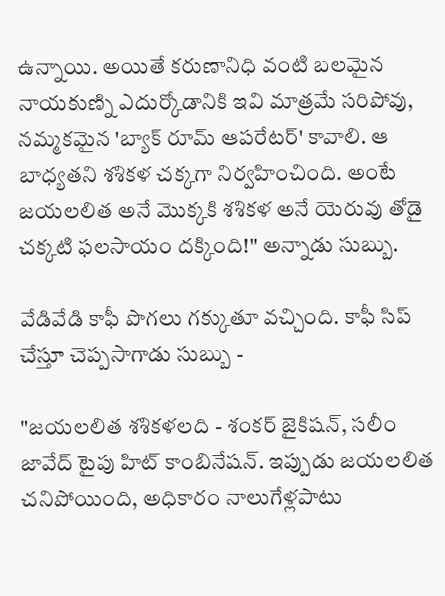ఉన్నాయి. అయితే కరుణానిధి వంటి బలమైన నాయకుణ్ని ఎదుర్కోడానికి ఇవి మాత్రమే సరిపోవు, నమ్మకమైన 'బ్యాక్ రూమ్ ఆపరేటర్' కావాలి. ఆ బాధ్యతని శశికళ చక్కగా నిర్వహించింది. అంటే జయలలిత అనే మొక్కకి శశికళ అనే యెరువు తోడై చక్కటి ఫలసాయం దక్కింది!" అన్నాడు సుబ్బు.

వేడివేడి కాఫీ పొగలు గక్కుతూ వచ్చింది. కాఫీ సిప్ చేస్తూ చెప్పసాగాడు సుబ్బు -

"జయలలిత శశికళలది - శంకర్ జైకిషన్, సలీం జావేద్ టైపు హిట్ కాంబినేషన్. ఇప్పుడు జయలలిత చనిపోయింది, అధికారం నాలుగేళ్లపాటు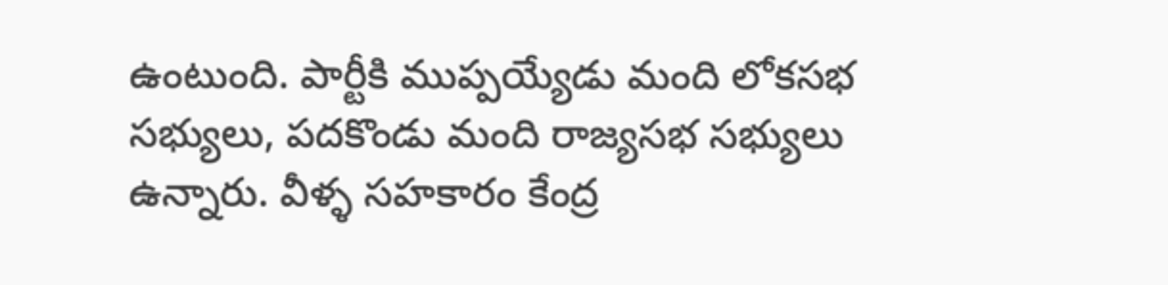ఉంటుంది. పార్టీకి ముప్పయ్యేడు మంది లోకసభ సభ్యులు, పదకొండు మంది రాజ్యసభ సభ్యులు ఉన్నారు. వీళ్ళ సహకారం కేంద్ర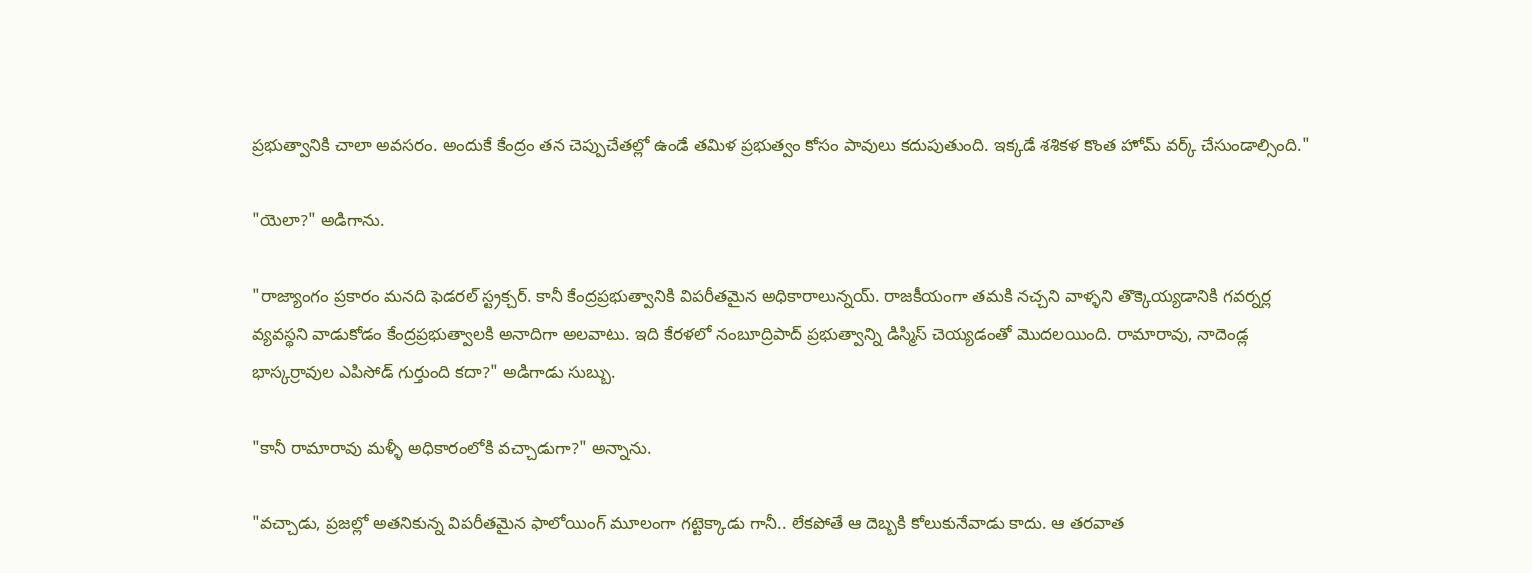ప్రభుత్వానికి చాలా అవసరం. అందుకే కేంద్రం తన చెప్పుచేతల్లో ఉండే తమిళ ప్రభుత్వం కోసం పావులు కదుపుతుంది. ఇక్కడే శశికళ కొంత హోమ్ వర్క్ చేసుండాల్సింది."

"యెలా?" అడిగాను.

"రాజ్యాంగం ప్రకారం మనది ఫెడరల్ స్ట్రక్చర్. కానీ కేంద్రప్రభుత్వానికి విపరీతమైన అధికారాలున్నయ్. రాజకీయంగా తమకి నచ్చని వాళ్ళని తొక్కెయ్యడానికి గవర్నర్ల వ్యవస్థని వాడుకోడం కేంద్రప్రభుత్వాలకి అనాదిగా అలవాటు. ఇది కేరళలో నంబూద్రిపాద్ ప్రభుత్వాన్ని డిస్మిస్ చెయ్యడంతో మొదలయింది. రామారావు, నాదెండ్ల భాస్కర్రావుల ఎపిసోడ్ గుర్తుంది కదా?" అడిగాడు సుబ్బు.

"కానీ రామారావు మళ్ళీ అధికారంలోకి వచ్చాడుగా?" అన్నాను.

"వచ్చాడు, ప్రజల్లో అతనికున్న విపరీతమైన ఫాలోయింగ్ మూలంగా గట్టెక్కాడు గానీ.. లేకపోతే ఆ దెబ్బకి కోలుకునేవాడు కాదు. ఆ తరవాత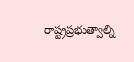రాష్ట్రప్రభుత్వాల్ని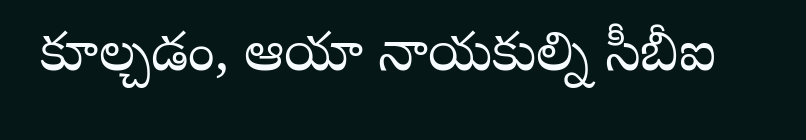కూల్చడం, ఆయా నాయకుల్ని సీబీఐ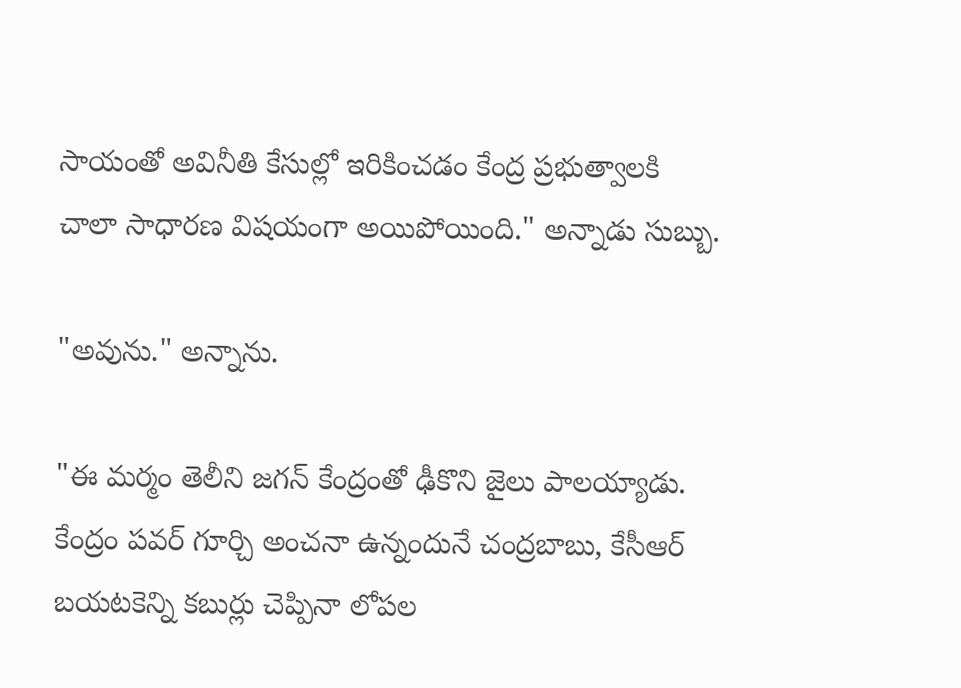సాయంతో అవినీతి కేసుల్లో ఇరికించడం కేంద్ర ప్రభుత్వాలకి చాలా సాధారణ విషయంగా అయిపోయింది." అన్నాడు సుబ్బు.

"అవును." అన్నాను.

"ఈ మర్మం తెలీని జగన్ కేంద్రంతో ఢీకొని జైలు పాలయ్యాడు. కేంద్రం పవర్ గూర్చి అంచనా ఉన్నందునే చంద్రబాబు, కేసీఆర్ బయటకెన్ని కబుర్లు చెప్పినా లోపల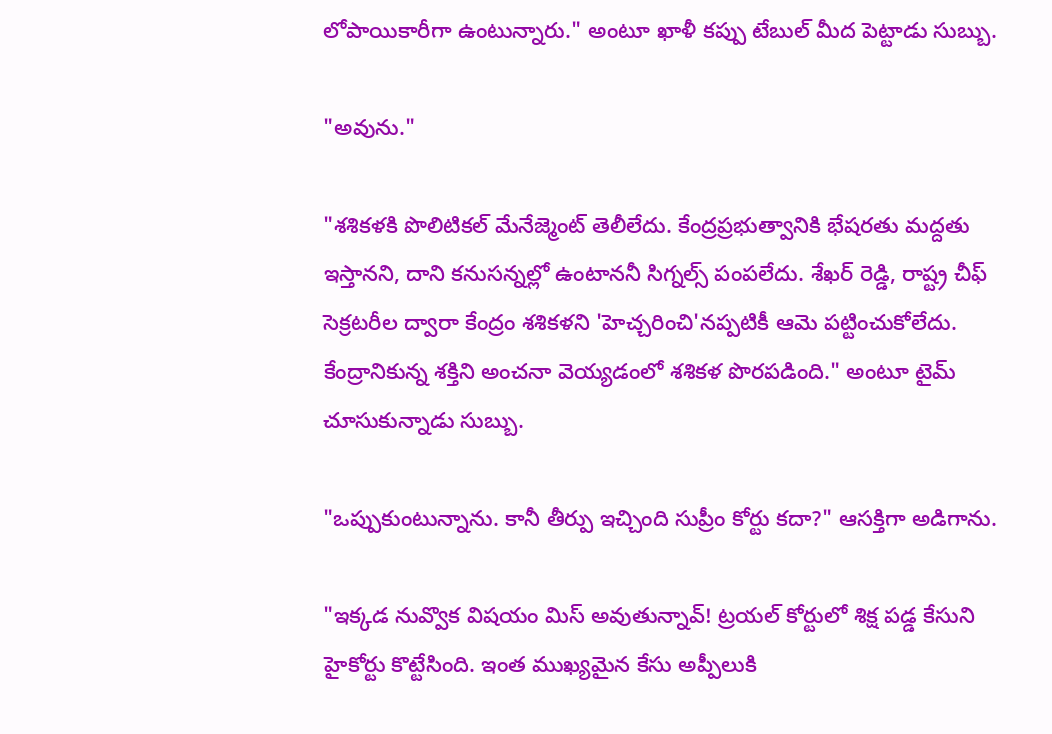లోపాయికారీగా ఉంటున్నారు." అంటూ ఖాళీ కప్పు టేబుల్ మీద పెట్టాడు సుబ్బు.

"అవును."

"శశికళకి పొలిటికల్ మేనేజ్మెంట్ తెలీలేదు. కేంద్రప్రభుత్వానికి భేషరతు మద్దతు ఇస్తానని, దాని కనుసన్నల్లో ఉంటాననీ సిగ్నల్స్ పంపలేదు. శేఖర్ రెడ్డి, రాష్ట్ర చీఫ్ సెక్రటరీల ద్వారా కేంద్రం శశికళని 'హెచ్చరించి'నప్పటికీ ఆమె పట్టించుకోలేదు. కేంద్రానికున్న శక్తిని అంచనా వెయ్యడంలో శశికళ పొరపడింది." అంటూ టైమ్ చూసుకున్నాడు సుబ్బు.

"ఒప్పుకుంటున్నాను. కానీ తీర్పు ఇచ్చింది సుప్రీం కోర్టు కదా?" ఆసక్తిగా అడిగాను.

"ఇక్కడ నువ్వొక విషయం మిస్ అవుతున్నావ్! ట్రయల్ కోర్టులో శిక్ష పడ్డ కేసుని హైకోర్టు కొట్టేసింది. ఇంత ముఖ్యమైన కేసు అప్పీలుకి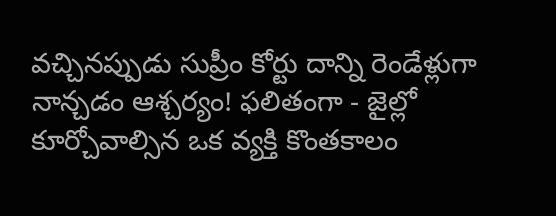వచ్చినప్పుడు సుప్రీం కోర్టు దాన్ని రెండేళ్లుగా నాన్చడం ఆశ్చర్యం! ఫలితంగా - జైల్లో కూర్చోవాల్సిన ఒక వ్యక్తి కొంతకాలం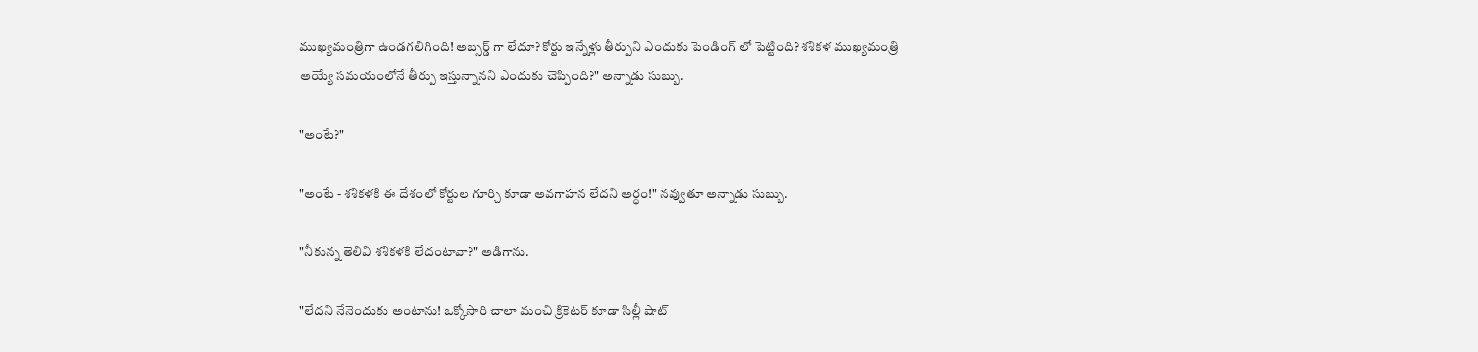ముఖ్యమంత్రిగా ఉండగలిగింది! అబ్సర్డ్ గా లేదూ? కోర్టు ఇన్నేళ్లు తీర్పుని ఎందుకు పెండింగ్ లో పెట్టింది? శశికళ ముఖ్యమంత్రి అయ్యే సమయంలోనే తీర్పు ఇస్తున్నానని ఎందుకు చెప్పింది?" అన్నాడు సుబ్బు.

"అంటే?"

"అంటే - శశికళకి ఈ దేశంలో కోర్టుల గూర్చి కూడా అవగాహన లేదని అర్ధం!" నవ్వుతూ అన్నాడు సుబ్బు.

"నీకున్న తెలివి శశికళకి లేదంటావా?" అడిగాను.

"లేదని నేనెందుకు అంటాను! ఒక్కోసారి చాలా మంచి క్రికెటర్ కూడా సిల్లీ షాట్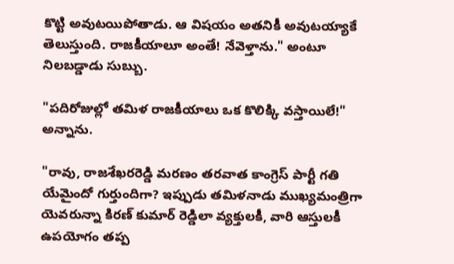కొట్టి అవుటయిపోతాడు. ఆ విషయం అతనికీ అవుటయ్యాకే తెలుస్తుంది. రాజకీయాలూ అంతే! నేవెళ్తాను." అంటూ నిలబడ్డాడు సుబ్బు.

"పదిరోజుల్లో తమిళ రాజకీయాలు ఒక కొలిక్కి వస్తాయిలే!" అన్నాను.

"రావు, రాజశేఖరరెడ్డి మరణం తరవాత కాంగ్రెస్ పార్టీ గతి యేమైందో గుర్తుందిగా? ఇప్పుడు తమిళనాడు ముఖ్యమంత్రిగా యెవరున్నా కిరణ్ కుమార్ రెడ్డిలా వ్యక్తులకీ, వారి ఆస్తులకీ ఉపయోగం తప్ప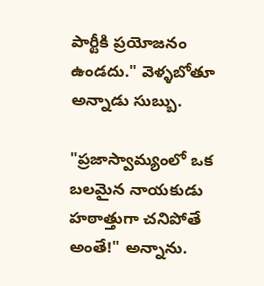పార్టీకి ప్రయోజనం ఉండదు." వెళ్ళబోతూ అన్నాడు సుబ్బు.

"ప్రజాస్వామ్యంలో ఒక బలమైన నాయకుడు హఠాత్తుగా చనిపోతే అంతే!" అన్నాను.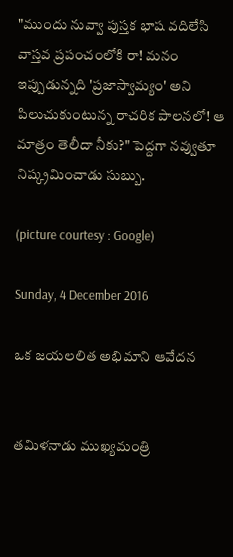"ముందు నువ్వా పుస్తక భాష వదిలేసి వాస్తవ ప్రపంచంలోకి రా! మనం ఇప్పుడున్నది 'ప్రజాస్వామ్యం' అని పిలుచుకుంటున్న రాచరిక పాలనలో! ఆ మాత్రం తెలీదా నీకు?" పెద్దగా నవ్వుతూ నిష్క్రమించాడు సుబ్బు.

(picture courtesy : Google)

Sunday, 4 December 2016

ఒక జయలలిత అభిమాని ఆవేదన


తమిళనాడు ముఖ్యమంత్రి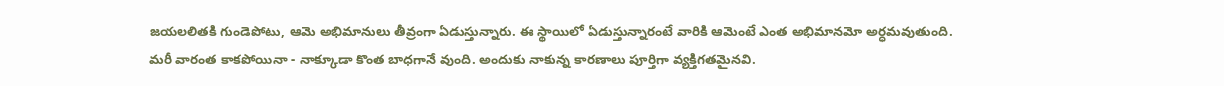జయలలితకి గుండెపోటు, ఆమె అభిమానులు తీవ్రంగా ఏడుస్తున్నారు. ఈ స్థాయిలో ఏడుస్తున్నారంటే వారికి ఆమెంటే ఎంత అభిమానమో అర్ధమవుతుంది. మరీ వారంత కాకపోయినా - నాక్కూడా కొంత బాధగానే వుంది. అందుకు నాకున్న కారణాలు పూర్తిగా వ్యక్తిగతమైనవి.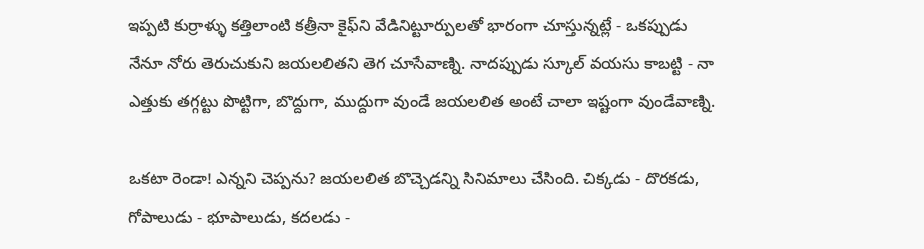ఇప్పటి కుర్రాళ్ళు కత్తిలాంటి కత్రీనా కైఫ్‌ని వేడినిట్టూర్పులతో భారంగా చూస్తున్నట్లే - ఒకప్పుడు నేనూ నోరు తెరుచుకుని జయలలితని తెగ చూసేవాణ్ని. నాదప్పుడు స్కూల్ వయసు కాబట్టి - నా ఎత్తుకు తగ్గట్టు పొట్టిగా, బొద్దుగా, ముద్దుగా వుండే జయలలిత అంటే చాలా ఇష్టంగా వుండేవాణ్ని.

ఒకటా రెండా! ఎన్నని చెప్పను? జయలలిత బొచ్చెడన్ని సినిమాలు చేసింది. చిక్కడు - దొరకడు, గోపాలుడు - భూపాలుడు, కదలడు -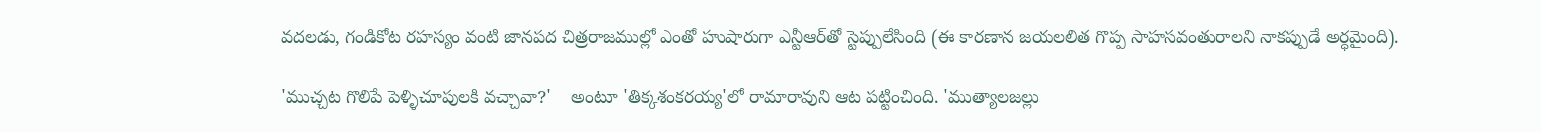వదలడు, గండికోట రహస్యం వంటి జానపద చిత్రరాజముల్లో ఎంతో హుషారుగా ఎన్టీఆర్‌తో స్టెప్పులేసింది (ఈ కారణాన జయలలిత గొప్ప సాహసవంతురాలని నాకప్పుడే అర్ధమైంది).

'ముచ్చట గొలిపే పెళ్ళిచూపులకి వచ్చావా?'    అంటూ 'తిక్కశంకరయ్య'లో రామారావుని ఆట పట్టించింది. 'ముత్యాలజల్లు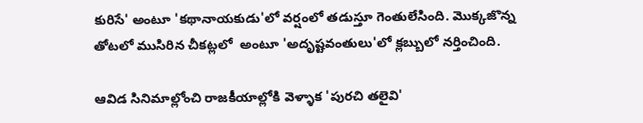కురిసే' అంటూ 'కథానాయకుడు'లో వర్షంలో తడుస్తూ గెంతులేసింది. మొక్కజొన్న తోటలో ముసిరిన చీకట్లలో  అంటూ 'అదృష్టవంతులు'లో క్లబ్బులో నర్తించింది.

ఆవిడ సినిమాల్లోంచి రాజకీయాల్లోకి వెళ్ళాక 'పురచి తలైవి'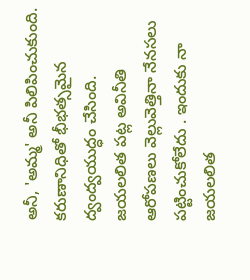అనీ, 'అమ్మ' అనీ పిలిపించుకుంది. కరుణానిధితో భీభత్సమైన ద్వంద్వయుద్ధం చేసింది. జయలలిత పట్ల అవినీతి ఆరోపణలు వెల్లువెత్తినా నేనసలు పట్టించుకోలేదు . ఇందుకు నా జయలలిత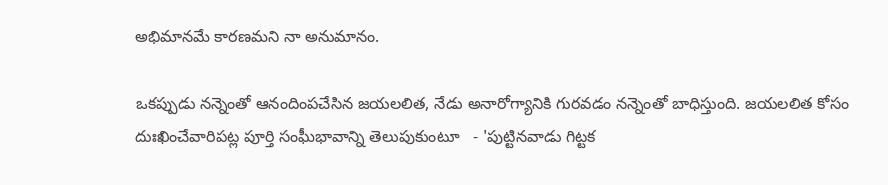అభిమానమే కారణమని నా అనుమానం.

ఒకప్పుడు నన్నెంతో ఆనందింపచేసిన జయలలిత, నేడు అనారోగ్యానికి గురవడం నన్నెంతో బాధిస్తుంది. జయలలిత కోసం దుఃఖించేవారిపట్ల పూర్తి సంఘీభావాన్ని తెలుపుకుంటూ   - 'పుట్టినవాడు గిట్టక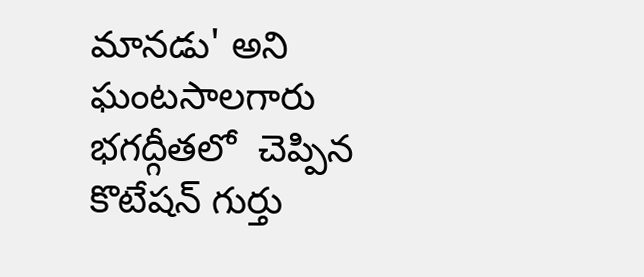మానడు' అని ఘంటసాలగారు భగద్గీతలో  చెప్పిన కొటేషన్ గుర్తు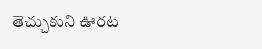తెచ్చుకుని ఊరట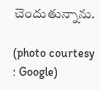చెందుతున్నాను.

(photo courtesy : Google)